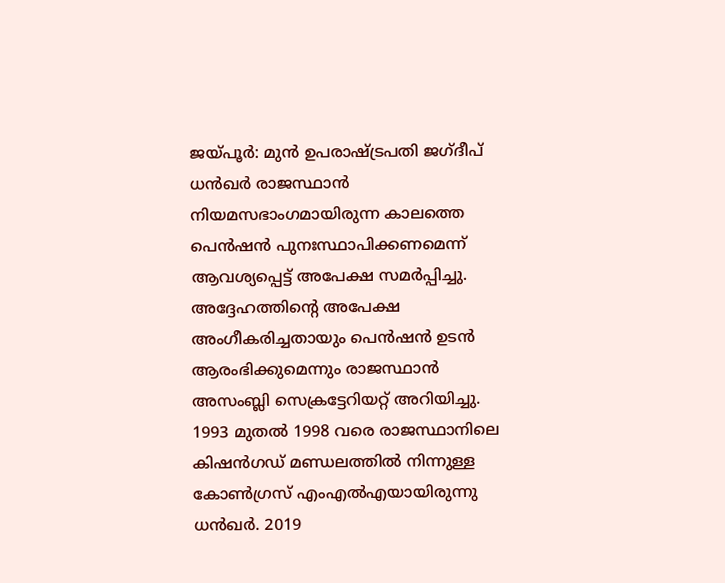ജയ്പൂർ: മുൻ ഉപരാഷ്ട്രപതി ജഗ്ദീപ് ധൻഖർ രാജസ്ഥാൻ നിയമസഭാംഗമായിരുന്ന കാലത്തെ പെൻഷൻ പുനഃസ്ഥാപിക്കണമെന്ന് ആവശ്യപ്പെട്ട് അപേക്ഷ സമർപ്പിച്ചു. അദ്ദേഹത്തിന്റെ അപേക്ഷ അംഗീകരിച്ചതായും പെൻഷൻ ഉടൻ ആരംഭിക്കുമെന്നും രാജസ്ഥാൻ അസംബ്ലി സെക്രട്ടേറിയറ്റ് അറിയിച്ചു. 1993 മുതൽ 1998 വരെ രാജസ്ഥാനിലെ കിഷൻഗഡ് മണ്ഡലത്തിൽ നിന്നുള്ള കോൺഗ്രസ് എംഎൽഎയായിരുന്നു ധൻഖർ. 2019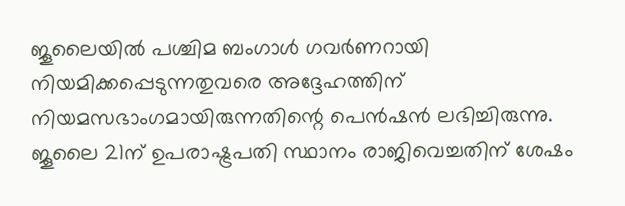ജൂലൈയിൽ പശ്ചിമ ബംഗാൾ ഗവർണറായി നിയമിക്കപ്പെടുന്നതുവരെ അദ്ദേഹത്തിന് നിയമസഭാംഗമായിരുന്നതിന്റെ പെൻഷൻ ലഭിച്ചിരുന്നു.
ജൂലൈ 21ന് ഉപരാഷ്ട്രപതി സ്ഥാനം രാജിവെച്ചതിന് ശേഷം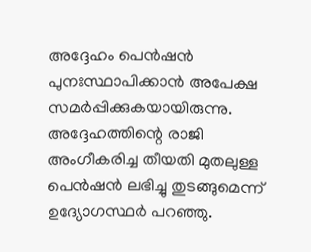അദ്ദേഹം പെൻഷൻ പുനഃസ്ഥാപിക്കാൻ അപേക്ഷ സമർപ്പിക്കുകയായിരുന്നു. അദ്ദേഹത്തിന്റെ രാജി അംഗീകരിച്ച തീയതി മുതലുള്ള പെൻഷൻ ലഭിച്ചു തുടങ്ങുമെന്ന് ഉദ്യോഗസ്ഥർ പറഞ്ഞു.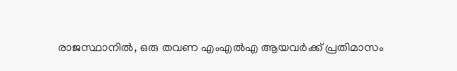രാജസ്ഥാനിൽ, ഒരു തവണ എംഎൽഎ ആയവർക്ക് പ്രതിമാസം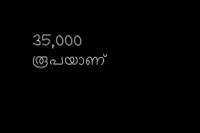35,000 രൂപയാണ്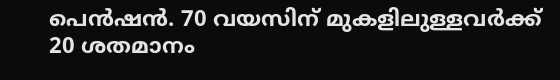പെൻഷൻ. 70 വയസിന് മുകളിലുള്ളവർക്ക് 20 ശതമാനം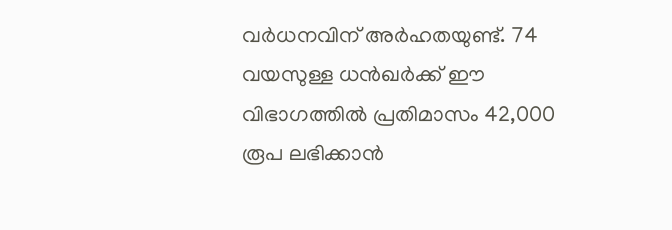വർധനവിന് അർഹതയുണ്ട്. 74 വയസുള്ള ധൻഖർക്ക് ഈ വിഭാഗത്തിൽ പ്രതിമാസം 42,000 രൂപ ലഭിക്കാൻ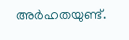അർഹതയുണ്ട്.